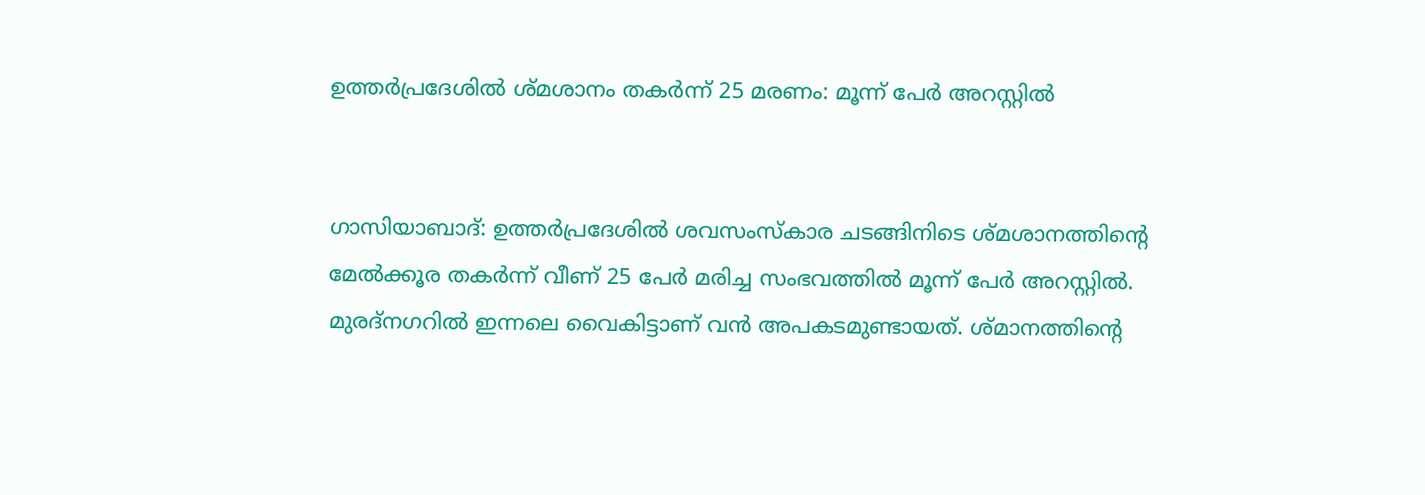ഉത്തർപ്രദേശിൽ ശ്മശാനം തകർന്ന് 25 മരണം: മൂന്ന് പേർ അറസ്റ്റിൽ


ഗാസിയാബാദ്: ഉത്തർപ്രദേശിൽ ശവസംസ്‌കാര ചടങ്ങിനിടെ ശ്മശാനത്തിന്റെ മേൽക്കൂര തകർന്ന് വീണ് 25 പേർ മരിച്ച സംഭവത്തിൽ മൂന്ന് പേർ അറസ്റ്റിൽ. മുരദ്‌നഗറിൽ ഇന്നലെ വൈകിട്ടാണ് വൻ അപകടമുണ്ടായത്. ശ്മാനത്തിന്റെ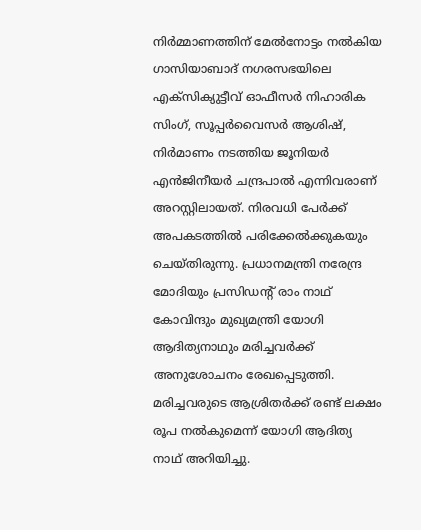നിർമ്മാണത്തിന് മേൽനോട്ടം നൽകിയ ഗാസിയാബാദ് നഗരസഭയിലെ എക്‌സിക്യുട്ടീവ് ഓഫീസർ നിഹാരിക സിംഗ്, സൂപ്പർവൈസർ ആശിഷ്, നിർമാണം നടത്തിയ ജൂനിയർ എൻജിനീയർ ചന്ദ്രപാൽ എന്നിവരാണ് അറസ്റ്റിലായത്. നിരവധി പേർക്ക് അപകടത്തിൽ പരിക്കേൽക്കുകയും ചെയ്തിരുന്നു. പ്രധാനമന്ത്രി നരേന്ദ്ര മോദിയും പ്രസിഡന്റ് രാം നാഥ് കോവിന്ദും മുഖ്യമന്ത്രി യോഗി ആദിത്യനാഥും മരിച്ചവർക്ക് അനുശോചനം രേഖപ്പെടുത്തി. മരിച്ചവരുടെ ആശ്രിതർക്ക് രണ്ട് ലക്ഷം രൂപ നൽകുമെന്ന് യോഗി ആദിത്യ നാഥ് അറിയിച്ചു.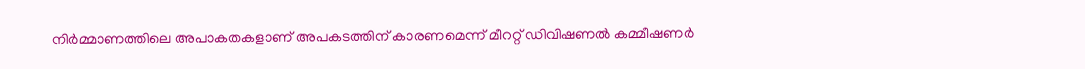നിർമ്മാണത്തിലെ അപാകതകളാണ് അപകടത്തിന് കാരണമെന്ന് മീററ്റ് ഡിവിഷണൽ കമ്മീഷണർ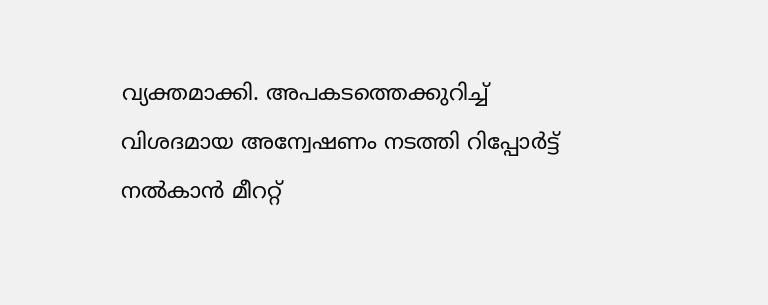വ്യക്തമാക്കി. അപകടത്തെക്കുറിച്ച് വിശദമായ അന്വേഷണം നടത്തി റിപ്പോർട്ട് നൽകാൻ മീററ്റ്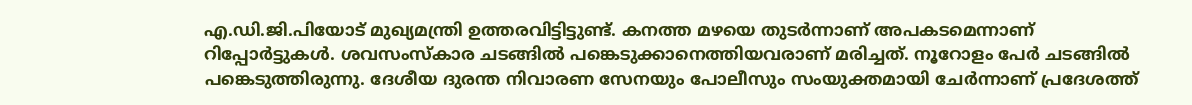എ.ഡി.ജി.പിയോട് മുഖ്യമന്ത്രി ഉത്തരവിട്ടിട്ടുണ്ട്. കനത്ത മഴയെ തുടർന്നാണ് അപകടമെന്നാണ് റിപ്പോർട്ടുകൾ. ശവസംസ്‌കാര ചടങ്ങിൽ പങ്കെടുക്കാനെത്തിയവരാണ് മരിച്ചത്. നൂറോളം പേർ ചടങ്ങിൽ പങ്കെടുത്തിരുന്നു. ദേശീയ ദുരന്ത നിവാരണ സേനയും പോലീസും സംയുക്തമായി ചേർന്നാണ് പ്രദേശത്ത്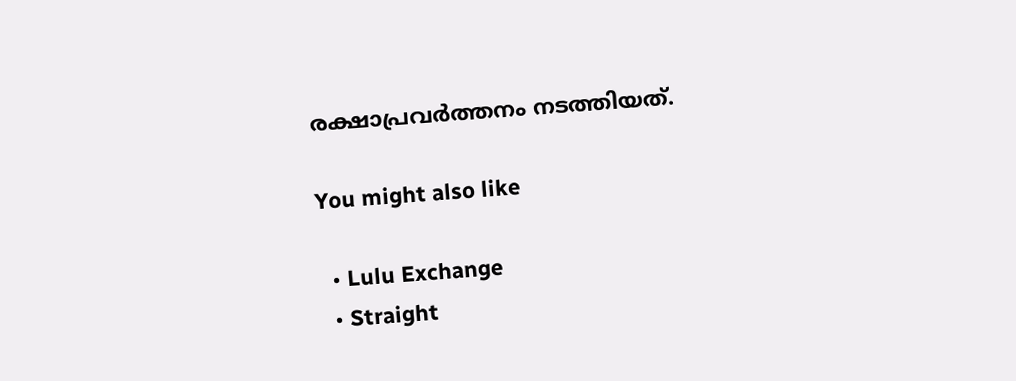രക്ഷാപ്രവർത്തനം നടത്തിയത്.

You might also like

  • Lulu Exchange
  • Straight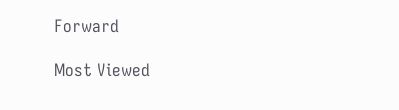Forward

Most Viewed